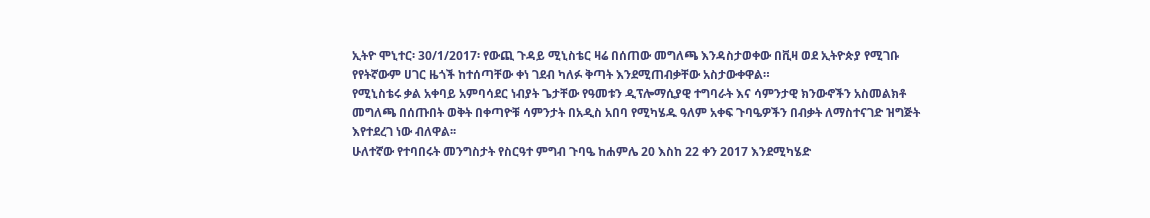ኢትዮ ሞኒተር፡ 30/1/2017፡ የውጪ ጉዳይ ሚኒስቴር ዛሬ በሰጠው መግለጫ እንዳስታወቀው በቪዛ ወደ ኢትዮጵያ የሚገቡ የየትኛውም ሀገር ዜጎች ከተሰጣቸው ቀነ ገደብ ካለፉ ቅጣት እንደሚጠብቃቸው አስታውቀዋል።
የሚኒስቴሩ ቃል አቀባይ አምባሳደር ነብያት ጌታቸው የዓመቱን ዲፕሎማሲያዊ ተግባራት እና ሳምንታዊ ክንውኖችን አስመልክቶ መግለጫ በሰጡበት ወቅት በቀጣዮቹ ሳምንታት በአዲስ አበባ የሚካሄዱ ዓለም አቀፍ ጉባዔዎችን በብቃት ለማስተናገድ ዝግጅት እየተደረገ ነው ብለዋል፡፡
ሁለተኛው የተባበሩት መንግስታት የስርዓተ ምግብ ጉባዔ ከሐምሌ 20 እስከ 22 ቀን 2017 እንደሚካሄድ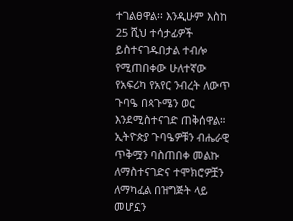ተገልፀዋል፡፡ እንዲሁም እስከ 25 ሺህ ተሳታፊዎች ይስተናገዱበታል ተብሎ የሚጠበቀው ሁለተኛው የአፍሪካ የአየር ንብረት ለውጥ ጉባዔ በጳጉሜን ወር እንደሚስተናገድ ጠቅሰዋል።
ኢትዮጵያ ጉባዔዎቹን ብሔራዊ ጥቅሟን ባስጠበቀ መልኩ ለማስተናገድና ተሞክሮዎቿን ለማካፈል በዝግጅት ላይ መሆኗን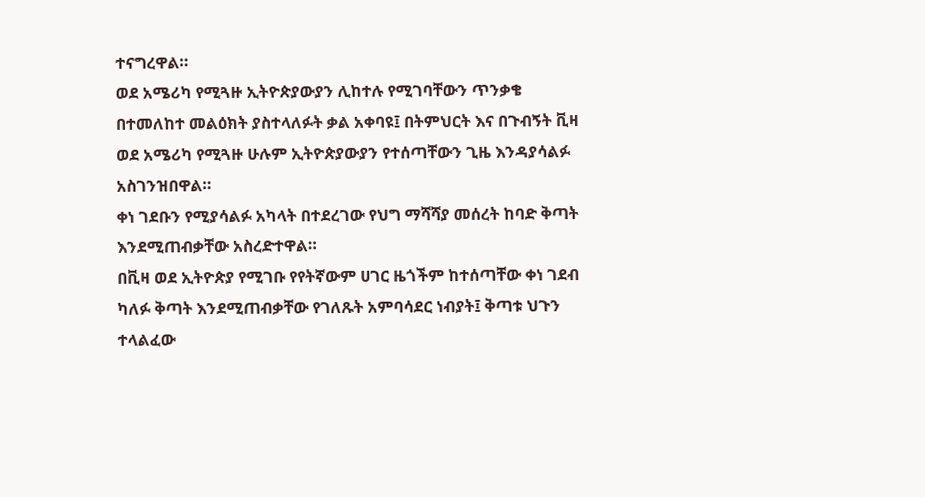ተናግረዋል።
ወደ አሜሪካ የሚጓዙ ኢትዮጵያውያን ሊከተሉ የሚገባቸውን ጥንቃቄ በተመለከተ መልዕክት ያስተላለፉት ቃል አቀባዩ፤ በትምህርት እና በጉብኝት ቪዛ ወደ አሜሪካ የሚጓዙ ሁሉም ኢትዮጵያውያን የተሰጣቸውን ጊዜ እንዳያሳልፉ አስገንዝበዋል።
ቀነ ገደቡን የሚያሳልፉ አካላት በተደረገው የህግ ማሻሻያ መሰረት ከባድ ቅጣት እንደሚጠብቃቸው አስረድተዋል።
በቪዛ ወደ ኢትዮጵያ የሚገቡ የየትኛውም ሀገር ዜጎችም ከተሰጣቸው ቀነ ገደብ ካለፉ ቅጣት እንደሚጠብቃቸው የገለጹት አምባሳደር ነብያት፤ ቅጣቱ ህጉን ተላልፈው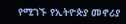የሚገኙ የኢትዮጵያ መኖሪያ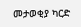መታወቂያ ካርድ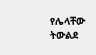የሌላቸው ትውልደ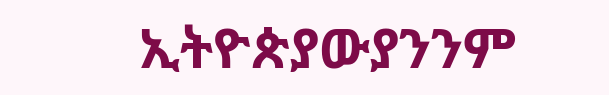ኢትዮጵያውያንንም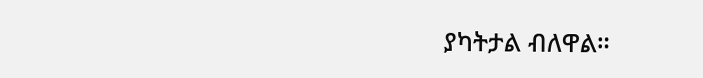ያካትታል ብለዋል።